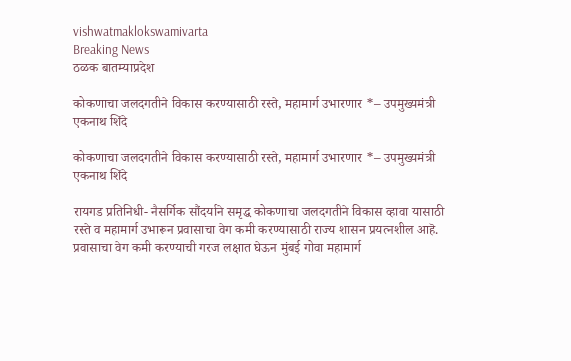vishwatmaklokswamivarta
Breaking News
ठळक बातम्याप्रदेश

कोकणाचा जलदगतीने विकास करण्यासाठी रस्ते, महामार्ग उभारणार *– उपमुख्यमंत्री एकनाथ शिंदे

कोकणाचा जलदगतीने विकास करण्यासाठी रस्ते, महामार्ग उभारणार *– उपमुख्यमंत्री एकनाथ शिंदे

रायगड प्रतिनिधी- नैसर्गिक सौंदर्याने समृद्ध कोकणाचा जलदगतीने विकास व्हावा यासाठी रस्ते व महामार्ग उभारून प्रवासाचा वेग कमी करण्यासाठी राज्य शासन प्रयत्नशील आहॆ. प्रवासाचा वेग कमी करण्याची गरज लक्षात घेऊन मुंबई गोवा महामार्ग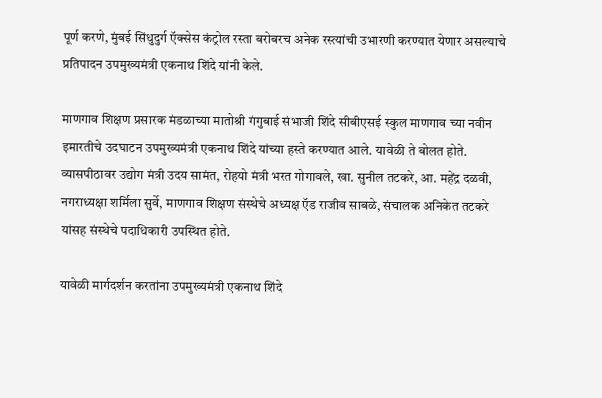पूर्ण करणे, मुंबई सिंधुदुर्ग ऍक्सेस कंट्रोल रस्ता बरोबरच अनेक रस्त्यांची उभारणी करण्यात येणार असल्याचे प्रतिपादन उपमुख्यमंत्री एकनाथ शिंदे यांनी केले.

माणगाव शिक्षण प्रसारक मंडळाच्या मातोश्री गंगुबाई संभाजी शिंदे सीबीएसई स्कुल माणगाव च्या नवीन इमारतीचे उदघाटन उपमुख्यमंत्री एकनाथ शिंदे यांच्या हस्ते करण्यात आले. यावेळी ते बोलत होते. व्यासपीठावर उद्योग मंत्री उदय सामंत, रोहयो मंत्री भरत गोगावले, खा. सुनील तटकरे, आ. महेंद्र दळवी, नगराध्यक्षा शर्मिला सुर्वे, माणगाव शिक्षण संस्थेचे अध्यक्ष ऍड राजीव साबळे, संचालक अनिकेत तटकरे यांसह संस्थेचे पदाधिकारी उपस्थित होते.

यावेळी मार्गदर्शन करतांना उपमुख्यमंत्री एकनाथ शिंदे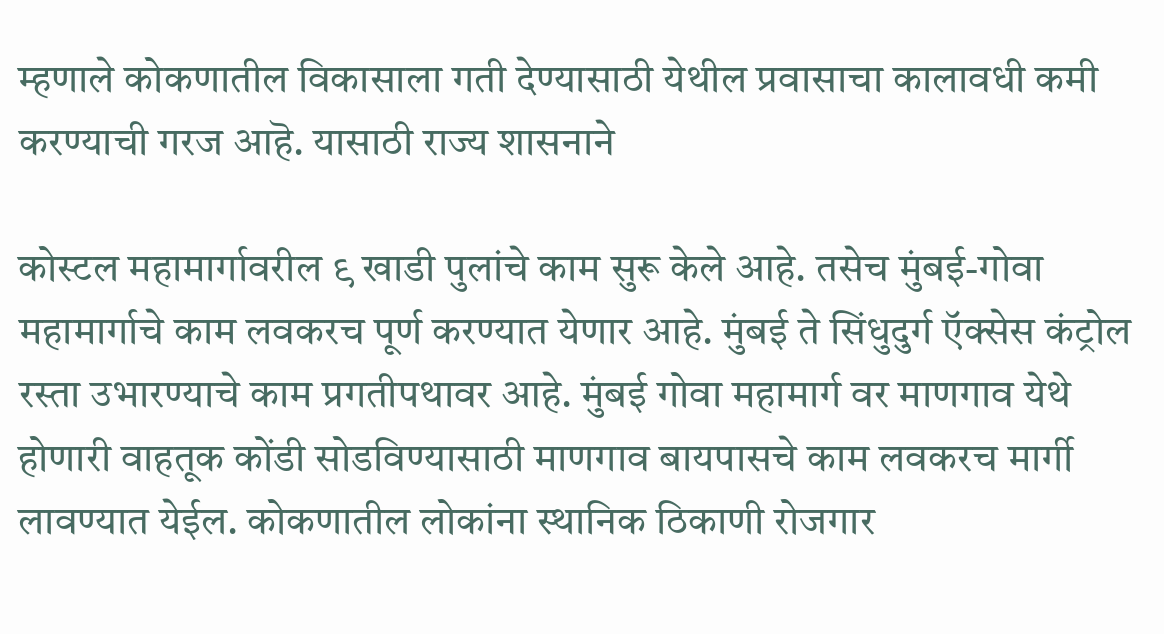म्हणाले कोकणातील विकासाला गती देण्यासाठी येथील प्रवासाचा कालावधी कमी करण्याची गरज आहॆ. यासाठी राज्य शासनाने

कोस्टल महामार्गावरील ९ खाडी पुलांचे काम सुरू केले आहे. तसेच मुंबई-गोवा महामार्गाचे काम लवकरच पूर्ण करण्यात येणार आहे. मुंबई ते सिंधुदुर्ग ऍक्सेस कंट्रोल रस्ता उभारण्याचे काम प्रगतीपथावर आहे. मुंबई गोवा महामार्ग वर माणगाव येथे होणारी वाहतूक कोंडी सोडविण्यासाठी माणगाव बायपासचे काम लवकरच मार्गी लावण्यात येईल. कोकणातील लोकांना स्थानिक ठिकाणी रोजगार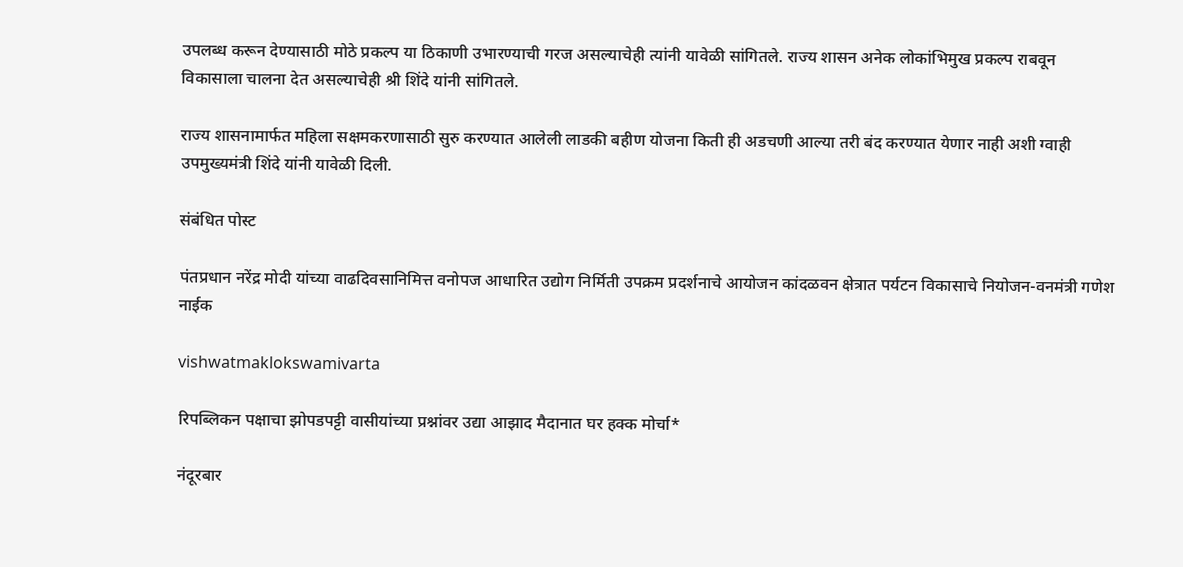उपलब्ध करून देण्यासाठी मोठे प्रकल्प या ठिकाणी उभारण्याची गरज असल्याचेही त्यांनी यावेळी सांगितले. राज्य शासन अनेक लोकांभिमुख प्रकल्प राबवून विकासाला चालना देत असल्याचेही श्री शिंदे यांनी सांगितले.

राज्य शासनामार्फत महिला सक्षमकरणासाठी सुरु करण्यात आलेली लाडकी बहीण योजना किती ही अडचणी आल्या तरी बंद करण्यात येणार नाही अशी ग्वाही उपमुख्यमंत्री शिंदे यांनी यावेळी दिली.

संबंधित पोस्ट

पंतप्रधान नरेंद्र मोदी यांच्या वाढदिवसानिमित्त वनोपज आधारित उद्योग निर्मिती उपक्रम प्रदर्शनाचे आयोजन कांदळवन क्षेत्रात पर्यटन विकासाचे नियोजन-वनमंत्री गणेश नाईक

vishwatmaklokswamivarta

रिपब्लिकन पक्षाचा झोपडपट्टी वासीयांच्या प्रश्नांवर उद्या आझाद मैदानात घर हक्क मोर्चा*

नंदूरबार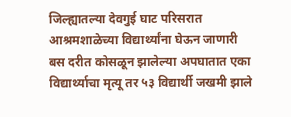जिल्ह्यातल्या देवगुई घाट परिसरात आश्रमशाळेच्या विद्यार्थ्यांना घेऊन जाणारी बस दरीत कोसळून झालेल्या अपघातात एका विद्यार्थ्याचा मृत्यू तर ५३ विद्यार्थी जखमी झाले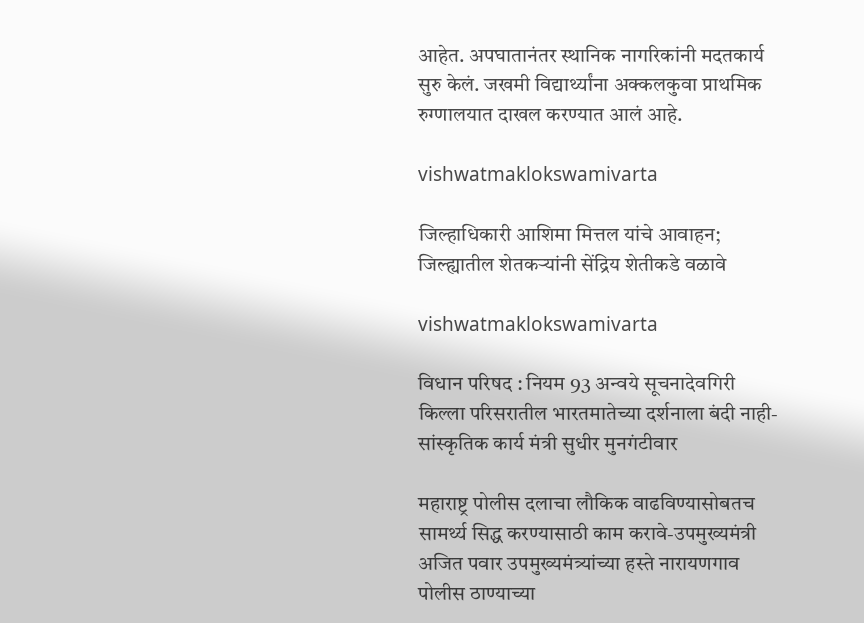आहेत. अपघातानंतर स्थानिक नागरिकांनी मदतकार्य सुरु केलं. जखमी विद्यार्थ्यांना अक्कलकुवा प्राथमिक रुग्णालयात दाखल करण्यात आलं आहे.

vishwatmaklokswamivarta

जिल्हाधिकारी आशिमा मित्तल यांचे आवाहन;  जिल्ह्यातील शेतकऱ्यांनी सेंद्रिय शेतीकडे वळावे

vishwatmaklokswamivarta

विधान परिषद : नियम 93 अन्वये सूचनादेवगिरी किल्ला परिसरातील भारतमातेच्या दर्शनाला बंदी नाही- सांस्कृतिक कार्य मंत्री सुधीर मुनगंटीवार

महाराष्ट्र पोलीस दलाचा लौकिक वाढविण्यासोबतच सामर्थ्य सिद्ध करण्यासाठी काम करावे-उपमुख्यमंत्री अजित पवार उपमुख्यमंत्र्यांच्या हस्ते नारायणगाव पोलीस ठाण्याच्या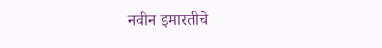नवीन इमारतीचे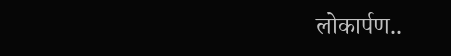लोकार्पण..